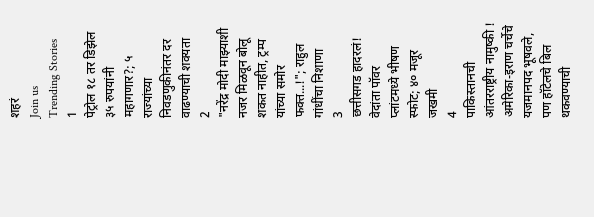शहरं
Join us
Trending Stories
1
पेट्रोल १८ तर डिझेल ३५ रुपयांनी महागणार?; ५ राज्यांच्या निवडणुकीनंतर दर वाढण्याची शक्यता
2
"नरेंद्र मोदी माझ्याशी नजर मिळवून बोलू शकत नाहीत, ट्रम्प यांच्या समोर फक्त...!"; राहुल गांधींचा निशाणा
3
छत्तीसगड हादरलं! वेदांता पॉवर प्लांटमध्ये भीषण स्फोट; ४० मजूर जखमी
4
पाकिस्तानची आंतरराष्ट्रीय नामुष्की ! अमेरिका-इराण चर्चेचे यजमानपद भूषवले, पण हॉटेलचे बिल थकवण्याची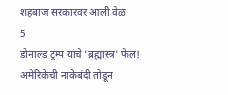शहबाज सरकारवर आली वेळ
5
डोनाल्ड ट्रम्प यांचे 'ब्रह्मास्त्र' फेल! अमेरिकेची नाकेबंदी तोडून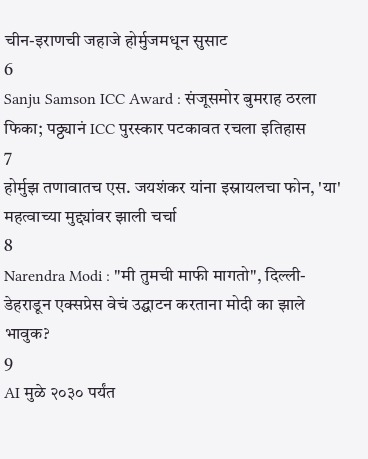चीन-इराणची जहाजे होर्मुजमधून सुसाट
6
Sanju Samson ICC Award : संजूसमोर बुमराह ठरला फिका; पठ्ठ्यानं ICC पुरस्कार पटकावत रचला इतिहास
7
होर्मुझ तणावातच एस. जयशंकर यांना इस्रायलचा फोन, 'या' महत्वाच्या मुद्द्यांवर झाली चर्चा
8
Narendra Modi : "मी तुमची माफी मागतो", दिल्ली-डेहराडून एक्सप्रेस वेचं उद्घाटन करताना मोदी का झाले भावुक?
9
AI मुळे २०३० पर्यंत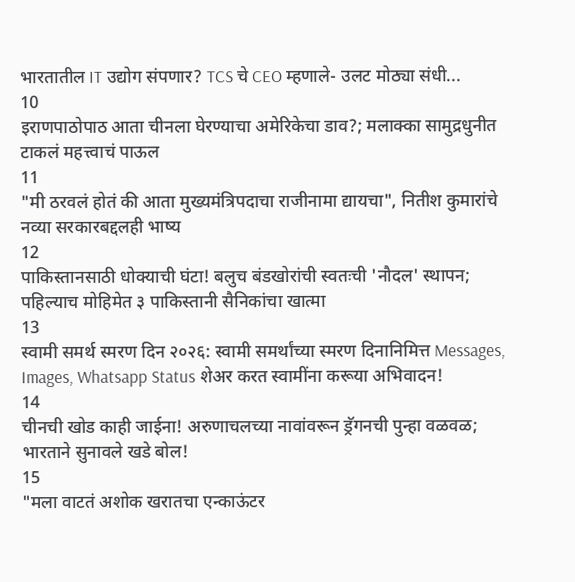भारतातील IT उद्योग संपणार? TCS चे CEO म्हणाले- उलट मोठ्या संधी...
10
इराणपाठोपाठ आता चीनला घेरण्याचा अमेरिकेचा डाव?; मलाक्का सामुद्रधुनीत टाकलं महत्त्वाचं पाऊल
11
"मी ठरवलं होतं की आता मुख्यमंत्रि‍पदाचा राजीनामा द्यायचा", नितीश कुमारांचे नव्या सरकारबद्दलही भाष्य
12
पाकिस्तानसाठी धोक्याची घंटा! बलुच बंडखोरांची स्वतःची 'नौदल' स्थापन; पहिल्याच मोहिमेत ३ पाकिस्तानी सैनिकांचा खात्मा
13
स्वामी समर्थ स्मरण दिन २०२६: स्वामी समर्थांच्या स्मरण दिनानिमित्त Messages, Images, Whatsapp Status शेअर करत स्वामींना करूया अभिवादन!
14
चीनची खोड काही जाईना! अरुणाचलच्या नावांवरून ड्रॅगनची पुन्हा वळवळ; भारताने सुनावले खडे बोल!
15
"मला वाटतं अशोक खरातचा एन्काऊंटर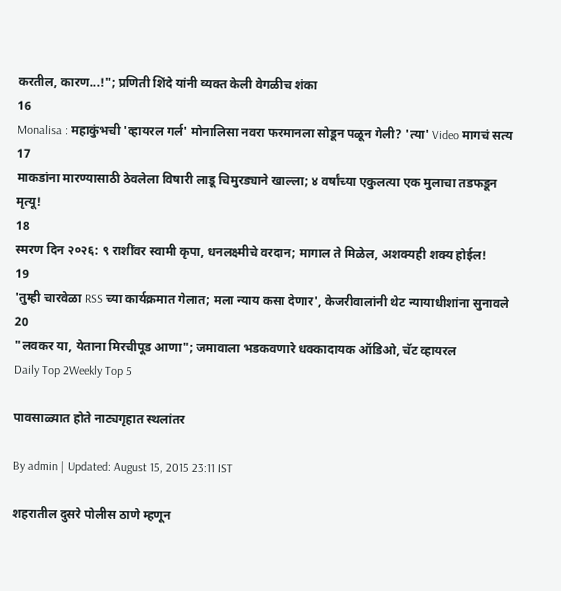करतील, कारण...!"; प्रणिती शिंदे यांनी व्यक्त केली वेगळीच शंका
16
Monalisa : महाकुंभची 'व्हायरल गर्ल' मोनालिसा नवरा फरमानला सोडून पळून गेली? 'त्या' Video मागचं सत्य
17
माकडांना मारण्यासाठी ठेवलेला विषारी लाडू चिमुरड्याने खाल्ला; ४ वर्षांच्या एकुलत्या एक मुलाचा तडफडून मृत्यू!
18
स्मरण दिन २०२६: ९ राशींवर स्वामी कृपा, धनलक्ष्मीचे वरदान; मागाल ते मिळेल, अशक्यही शक्य होईल!
19
'तुम्ही चारवेळा RSS च्या कार्यक्रमात गेलात; मला न्याय कसा देणार', केजरीवालांनी थेट न्यायाधीशांना सुनावले
20
"लवकर या, येताना मिरचीपूड आणा"; जमावाला भडकवणारे धक्कादायक ऑडिओ, चॅट व्हायरल
Daily Top 2Weekly Top 5

पावसाळ्यात होते नाट्यगृहात स्थलांतर

By admin | Updated: August 15, 2015 23:11 IST

शहरातील दुसरे पोलीस ठाणे म्हणून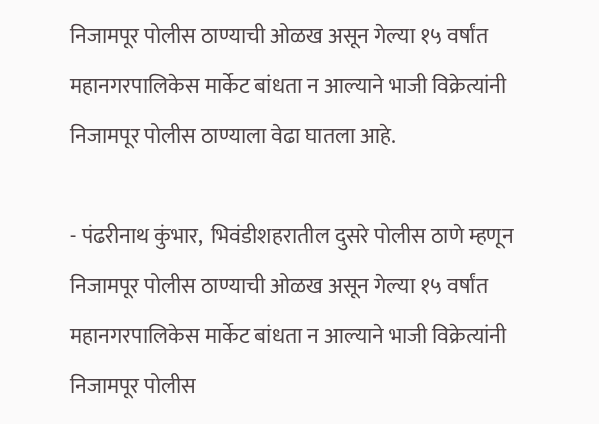निजामपूर पोलीस ठाण्याची ओळख असून गेल्या १५ वर्षांत महानगरपालिकेस मार्केट बांधता न आल्याने भाजी विक्रेत्यांनी निजामपूर पोलीस ठाण्याला वेढा घातला आहे.

- पंढरीनाथ कुंभार,  भिवंडीशहरातील दुसरे पोलीस ठाणे म्हणून निजामपूर पोलीस ठाण्याची ओळख असून गेल्या १५ वर्षांत महानगरपालिकेस मार्केट बांधता न आल्याने भाजी विक्रेत्यांनी निजामपूर पोलीस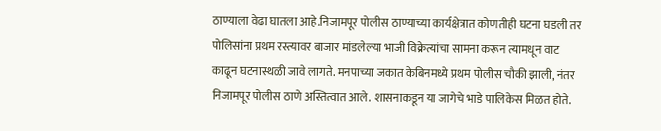ठाण्याला वेढा घातला आहे.निजामपूर पोलीस ठाण्याच्या कार्यक्षेत्रात कोणतीही घटना घडली तर पोलिसांना प्रथम रस्त्यावर बाजार मांडलेल्या भाजी विक्रेत्यांचा सामना करून त्यामधून वाट काढून घटनास्थळी जावे लागते. मनपाच्या जकात केबिनमध्ये प्रथम पोलीस चौकी झाली, नंतर निजामपूर पोलीस ठाणे अस्तित्वात आले. शासनाकडून या जागेचे भाडे पालिकेस मिळत होते.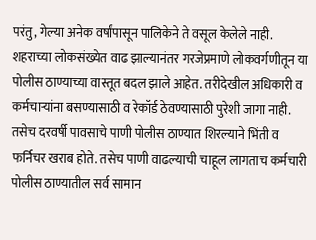परंतु, गेल्या अनेक वर्षांपासून पालिकेने ते वसूल केलेले नाही. शहराच्या लोकसंख्येत वाढ झाल्यानंतर गरजेप्रमाणे लोकवर्गणीतून या पोलीस ठाण्याच्या वास्तूत बदल झाले आहेत. तरीदेखील अधिकारी व कर्मचाऱ्यांना बसण्यासाठी व रेकॉर्ड ठेवण्यासाठी पुरेशी जागा नाही. तसेच दरवर्षी पावसाचे पाणी पोलीस ठाण्यात शिरल्याने भिंती व फर्निचर खराब होते. तसेच पाणी वाढल्याची चाहूल लागताच कर्मचारी पोलीस ठाण्यातील सर्व सामान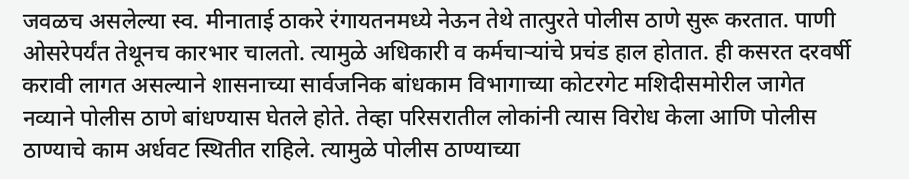जवळच असलेल्या स्व. मीनाताई ठाकरे रंगायतनमध्ये नेऊन तेथे तात्पुरते पोलीस ठाणे सुरू करतात. पाणी ओसरेपर्यंत तेथूनच कारभार चालतो. त्यामुळे अधिकारी व कर्मचाऱ्यांचे प्रचंड हाल होतात. ही कसरत दरवर्षी करावी लागत असल्याने शासनाच्या सार्वजनिक बांधकाम विभागाच्या कोटरगेट मशिदीसमोरील जागेत नव्याने पोलीस ठाणे बांधण्यास घेतले होते. तेव्हा परिसरातील लोकांनी त्यास विरोध केला आणि पोलीस ठाण्याचे काम अर्धवट स्थितीत राहिले. त्यामुळे पोलीस ठाण्याच्या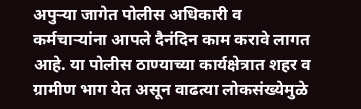अपुऱ्या जागेत पोलीस अधिकारी व कर्मचाऱ्यांना आपले दैनंदिन काम करावे लागत आहे. या पोलीस ठाण्याच्या कार्यक्षेत्रात शहर व ग्रामीण भाग येत असून वाढत्या लोकसंख्येमुळे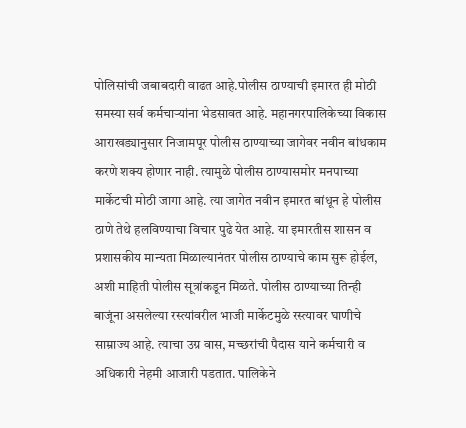पोलिसांची जबाबदारी वाढत आहे.पोलीस ठाण्याची इमारत ही मोठी समस्या सर्व कर्मचाऱ्यांना भेडसावत आहे. महानगरपालिकेच्या विकास आराखड्यानुसार निजामपूर पोलीस ठाण्याच्या जागेवर नवीन बांधकाम करणे शक्य होणार नाही. त्यामुळे पोलीस ठाण्यासमोर मनपाच्या मार्केटची मोठी जागा आहे. त्या जागेत नवीन इमारत बांधून हे पोलीस ठाणे तेथे हलविण्याचा विचार पुढे येत आहे. या इमारतीस शासन व प्रशासकीय मान्यता मिळाल्यानंतर पोलीस ठाण्याचे काम सुरू होईल, अशी माहिती पोलीस सूत्रांकडून मिळते. पोलीस ठाण्याच्या तिन्ही बाजूंना असलेल्या रस्त्यांवरील भाजी मार्केटमुळे रस्त्यावर घाणीचे साम्राज्य आहे. त्याचा उग्र वास, मच्छरांची पैदास याने कर्मचारी व अधिकारी नेहमी आजारी पडतात. पालिकेने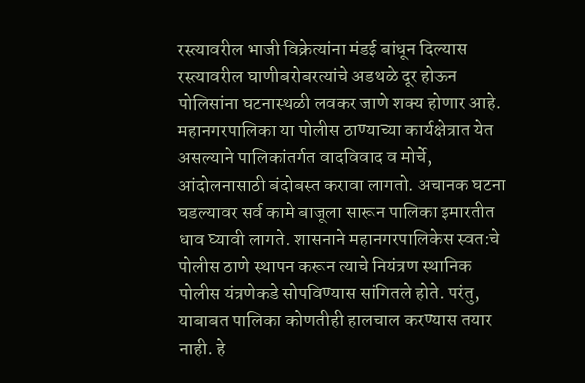रस्त्यावरील भाजी विक्रेत्यांना मंडई बांधून दिल्यास रस्त्यावरील घाणीबरोबरत्यांचे अडथळे दूर होऊन पोलिसांना घटनास्थळी लवकर जाणे शक्य होणार आहे. महानगरपालिका या पोलीस ठाण्याच्या कार्यक्षेत्रात येत असल्याने पालिकांतर्गत वादविवाद व मोर्चे, आंदोलनासाठी बंदोबस्त करावा लागतो. अचानक घटना घडल्यावर सर्व कामे बाजूला सारून पालिका इमारतीत धाव घ्यावी लागते. शासनाने महानगरपालिकेस स्वत:चे पोलीस ठाणे स्थापन करून त्याचे नियंत्रण स्थानिक पोलीस यंत्रणेकडे सोपविण्यास सांगितले होते. परंतु, याबाबत पालिका कोणतीही हालचाल करण्यास तयार नाही. हे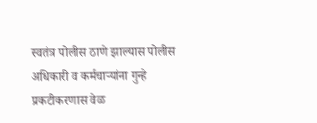स्वतंत्र पोलीस ठाणे झाल्यास पोलीस अधिकारी व कर्मचाऱ्यांना गुन्हे प्रकटीकरणास वेळ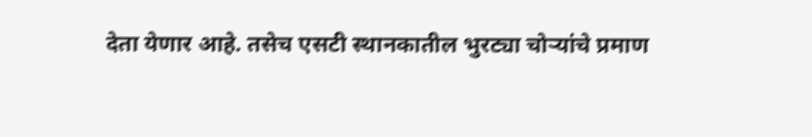देता येणार आहे. तसेच एसटी स्थानकातील भुरट्या चोऱ्यांचे प्रमाण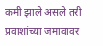कमी झाले असले तरी प्रवाशांच्या जमावावर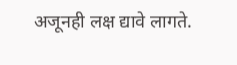अजूनही लक्ष द्यावे लागते.